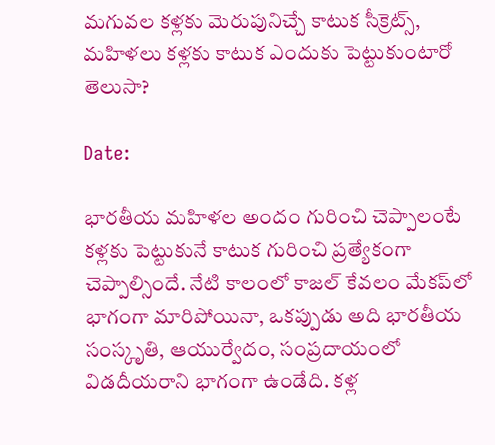మగువల కళ్లకు మెరుపునిచ్చే కాటుక సీక్రెట్స్‌, మహిళలు కళ్లకు కాటుక ఎందుకు పెట్టుకుంటారో తెలుసా?

Date:

భారతీయ మహిళల అందం గురించి చెప్పాలంటే కళ్లకు పెట్టుకునే కాటుక గురించి ప్రత్యేకంగా చెప్పాల్సిందే. నేటి కాలంలో కాజల్ కేవలం మేకప్‌లో భాగంగా మారిపోయినా, ఒకప్పుడు అది భారతీయ సంస్కృతి, ఆయుర్వేదం, సంప్రదాయంలో విడదీయరాని భాగంగా ఉండేది. కళ్ల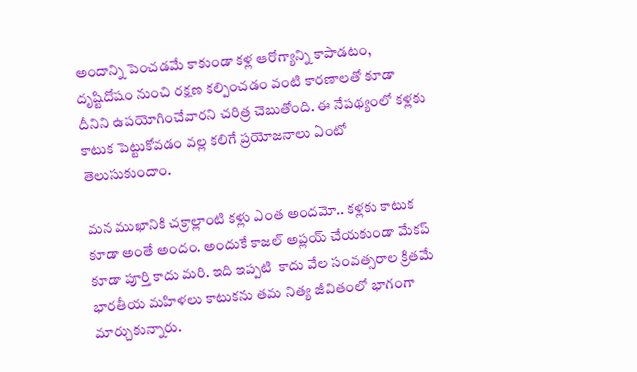అందాన్ని పెంచడమే కాకుండా కళ్ల ఆరోగ్యాన్ని కాపాడటం, దృష్టిదోషం నుంచి రక్షణ కల్పించడం వంటి కారణాలతో కూడా దీనిని ఉపయోగించేవారని చరిత్ర చెబుతోంది. ఈ నేపథ్యంలో కళ్లకు కాటుక పెట్టుకోవడం వల్ల కలిగే ప్రయోజనాలు ఏంటో తెలుసుకుందాం.

మన ముఖానికి చక్రాల్లాంటి కళ్లు ఎంత అందమో.. కళ్లకు కాటుక కూడా అంతే అందం. అందుకే కాజల్‌ అప్లయ్‌ చేయకుండా మేకప్‌ కూడా పూర్తి కాదు మరి. ఇది ఇప్పటి  కాదు వేల సంవత్సరాల క్రితమే భారతీయ మహిళలు కాటుకను తమ నిత్య జీవితంలో భాగంగా మార్చుకున్నారు.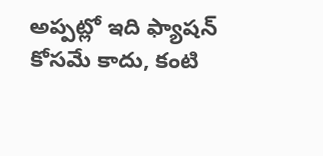అప్పట్లో ఇది ఫ్యాషన్ కోసమే కాదు, కంటి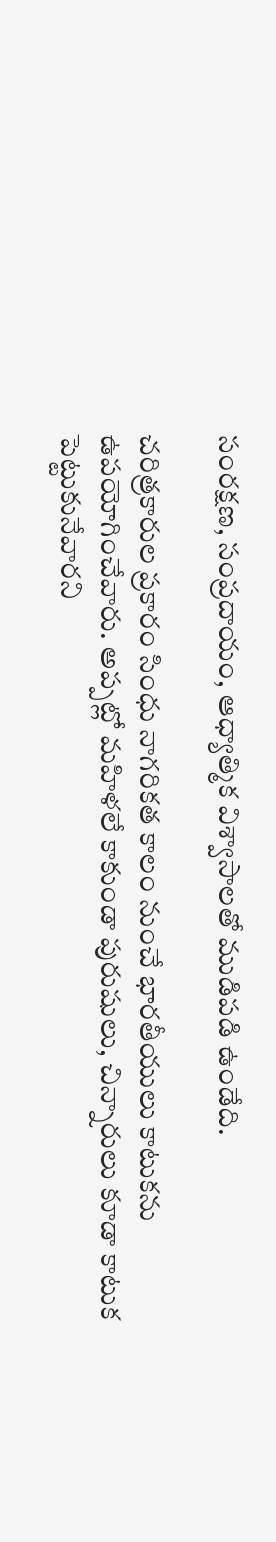సంరక్షణ, సంప్రదాయం, ఆధ్యాత్మిక విశ్వాసాలతో ముడిపడి ఉండేది.

చరిత్రకారుల ప్రకారం సింధు నాగరికత కాలం నుంచే భారతీయులు కాటుకను ఉపయోగించేవారు. అప్పట్లో మహిళలే కాకుండా పురుషులు, చిన్నారులు కూడా కాటుక పెట్టుకునేవారని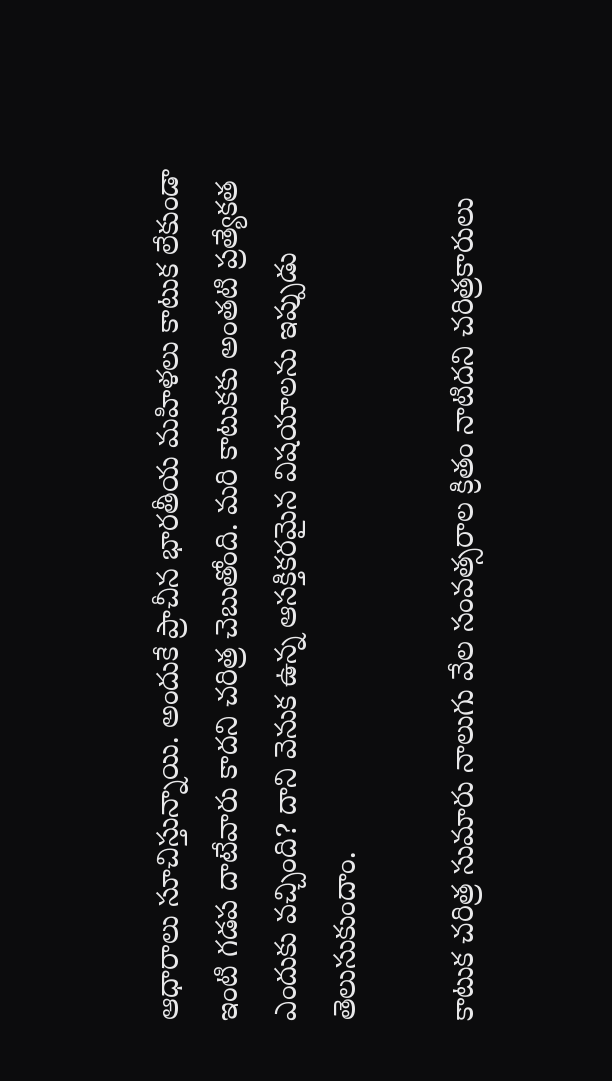ఆధారాలు సూచిస్తున్నాయి. అందుకే ప్రాచీన భారతీయ మహిళలు కాటుక లేకుండా ఇంటి గడప దాటేవారు కాదని చరిత్ర చెబుతోంది. మరి కాటుకకు అంతటి ప్రత్యేకత ఎందుకు వచ్చింది? దాని వెనుక ఉన్న ఆసక్తికరమైన విషయాలను ఇప్పుడు తెలుసుకుందాం.

కాటుక చరిత్ర సుమారు నాలుగు వేల సంవత్సరాల క్రితం నాటిదని చరిత్రకారులు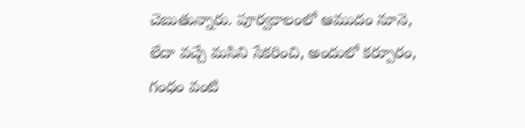చెబుతున్నారు. పూర్వకాలంలో ఆముదం నూనె, లేదా వచ్చే మసిని సేకరించి, అందులో కర్పూరం, గంధం వంటి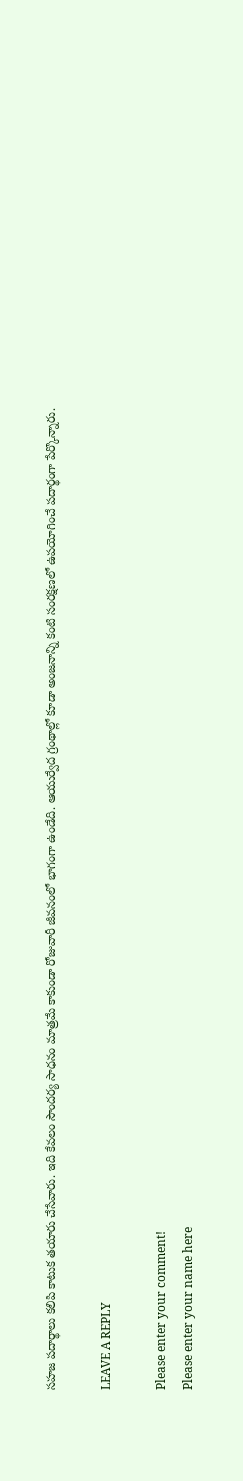సహజ పదార్థాలు కలిపి కాటుక తయారు చేసేవారు. ఇది కేవలం సౌందర్య సాధనం మాత్రమే కాకుండా రోజువారీ జీవనంలో భాగంగా ఉండేది. ఆయుర్వేద గ్రంథాల్లో కూడా అంజనాన్ని కంటి సంరక్షణలో ఉపయోగించే పదార్థంగా పేర్కొన్నారు.

LEAVE A REPLY

Please enter your comment!
Please enter your name here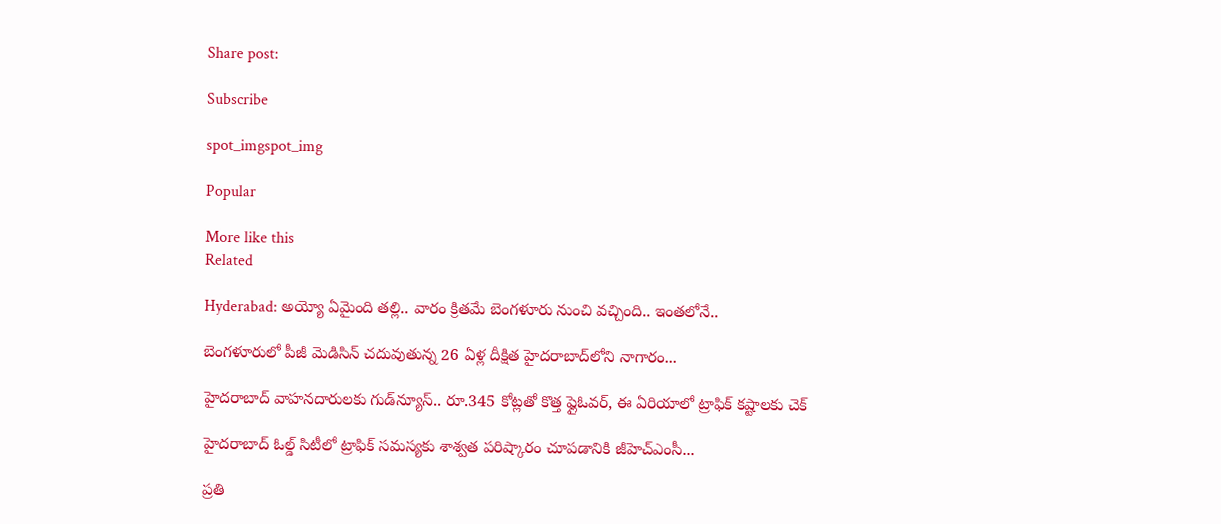Share post:

Subscribe

spot_imgspot_img

Popular

More like this
Related

Hyderabad: అయ్యో ఏమైంది తల్లి.. వారం క్రితమే బెంగళూరు నుంచి వచ్చింది.. ఇంతలోనే..

బెంగళూరులో పీజీ మెడిసిన్ చదువుతున్న 26 ఏళ్ల దీక్షిత హైదరాబాద్‌లోని నాగారం...

హైదరాబాద్ వాహనదారులకు గుడ్‌న్యూస్.. రూ.345 కోట్లతో కొత్త ఫ్లైఓవర్, ఈ ఏరియాలో ట్రాఫిక్ కష్టాలకు చెక్

హైదరాబాద్ ఓల్డ్ సిటీలో ట్రాఫిక్ సమస్యకు శాశ్వత పరిష్కారం చూపడానికి జీహెచ్‌ఎంసీ...

ప్రతి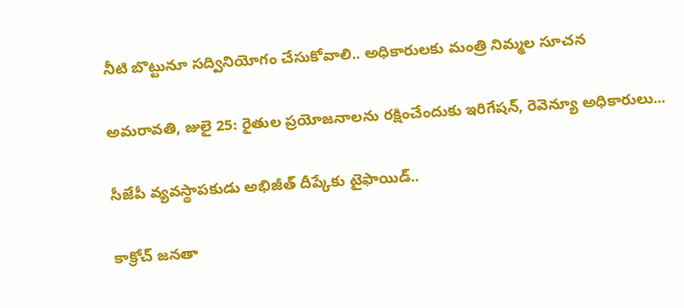నీటి బొట్టునూ స‌ద్వినియోగం చేసుకోవాలి.. అధికారులకు మంత్రి నిమ్మల సూచన

అమరావతి, జులై 25: రైతుల‌ ప్రయోజనాలను ర‌క్షించేందుకు ఇరిగేష‌న్, రెవెన్యూ అధికారులు...

సీజేపీ వ్యవస్థాపకుడు అభిజీత్ దీప్కేకు టైఫాయిడ్..

కాక్రోచ్ జనతా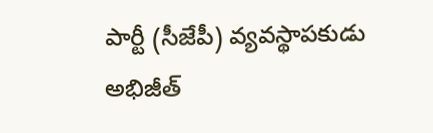పార్టీ (సీజేపీ) వ్యవస్థాపకుడు అభిజీత్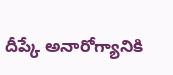దీప్కే అనారోగ్యానికి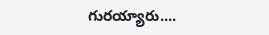గురయ్యారు....